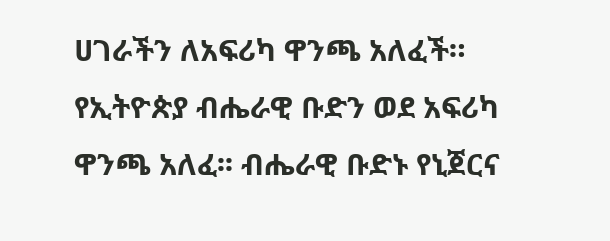ሀገራችን ለአፍሪካ ዋንጫ አለፈች። የኢትዮጵያ ብሔራዊ ቡድን ወደ አፍሪካ ዋንጫ አለፈ፡፡ ብሔራዊ ቡድኑ የኒጀርና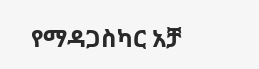የማዳጋስካር አቻ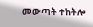መውጣት ተከትሎ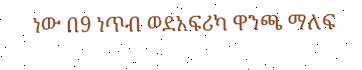ነው በ9 ነጥብ ወደአፍሪካ ዋንጫ ማለፍ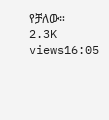የቻለው። 2.3K views16:05